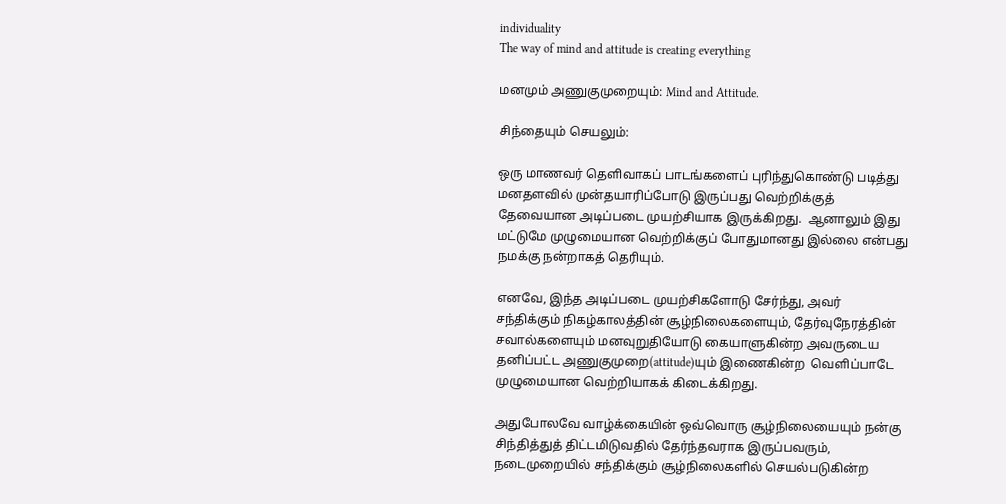individuality
The way of mind and attitude is creating everything

மனமும் அணுகுமுறையும்: Mind and Attitude.

சிந்தையும் செயலும்:

ஒரு மாணவர் தெளிவாகப் பாடங்களைப் புரிந்துகொண்டு படித்து மனதளவில் முன்தயாரிப்போடு இருப்பது வெற்றிக்குத் தேவையான அடிப்படை முயற்சியாக இருக்கிறது.  ஆனாலும் இது மட்டுமே முழுமையான வெற்றிக்குப் போதுமானது இல்லை என்பது நமக்கு நன்றாகத் தெரியும்.

எனவே, இந்த அடிப்படை முயற்சிகளோடு சேர்ந்து, அவர் சந்திக்கும் நிகழ்காலத்தின் சூழ்நிலைகளையும், தேர்வுநேரத்தின் சவால்களையும் மனவுறுதியோடு கையாளுகின்ற அவருடைய தனிப்பட்ட அணுகுமுறை(attitude)யும் இணைகின்ற  வெளிப்பாடே முழுமையான வெற்றியாகக் கிடைக்கிறது.

அதுபோலவே வாழ்க்கையின் ஒவ்வொரு சூழ்நிலையையும் நன்கு சிந்தித்துத் திட்டமிடுவதில் தேர்ந்தவராக இருப்பவரும், நடைமுறையில் சந்திக்கும் சூழ்நிலைகளில் செயல்படுகின்ற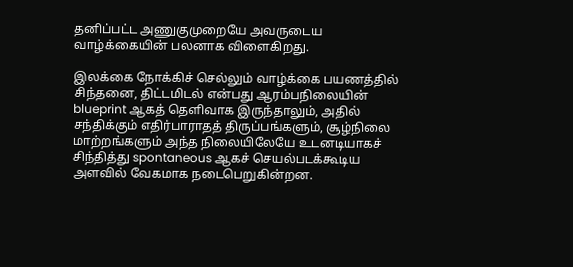தனிப்பட்ட அணுகுமுறையே அவருடைய வாழ்க்கையின் பலனாக விளைகிறது.

இலக்கை நோக்கிச் செல்லும் வாழ்க்கை பயணத்தில் சிந்தனை, திட்டமிடல் என்பது ஆரம்பநிலையின் blueprint ஆகத் தெளிவாக இருந்தாலும், அதில் சந்திக்கும் எதிர்பாராதத் திருப்பங்களும், சூழ்நிலை மாற்றங்களும் அந்த நிலையிலேயே உடனடியாகச் சிந்தித்து spontaneous ஆகச் செயல்படக்கூடிய அளவில் வேகமாக நடைபெறுகின்றன.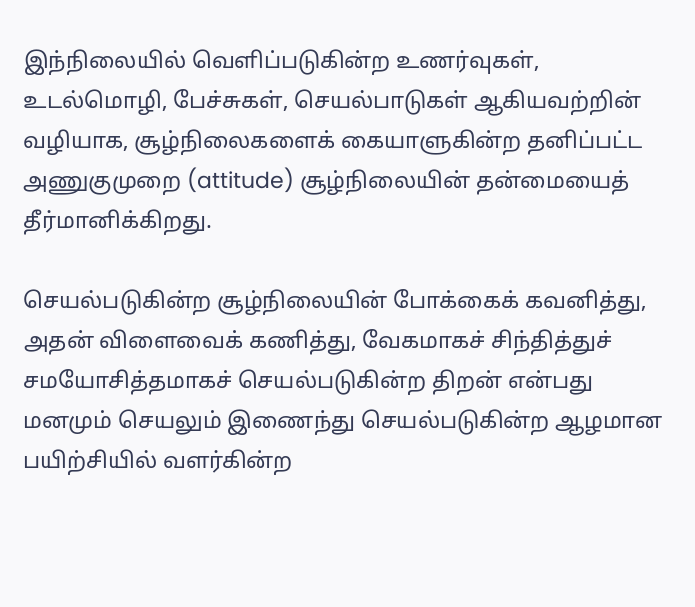இந்நிலையில் வெளிப்படுகின்ற உணர்வுகள், உடல்மொழி, பேச்சுகள், செயல்பாடுகள் ஆகியவற்றின் வழியாக, சூழ்நிலைகளைக் கையாளுகின்ற தனிப்பட்ட அணுகுமுறை (attitude) சூழ்நிலையின் தன்மையைத் தீர்மானிக்கிறது.

செயல்படுகின்ற சூழ்நிலையின் போக்கைக் கவனித்து, அதன் விளைவைக் கணித்து, வேகமாகச் சிந்தித்துச் சமயோசித்தமாகச் செயல்படுகின்ற திறன் என்பது மனமும் செயலும் இணைந்து செயல்படுகின்ற ஆழமான பயிற்சியில் வளர்கின்ற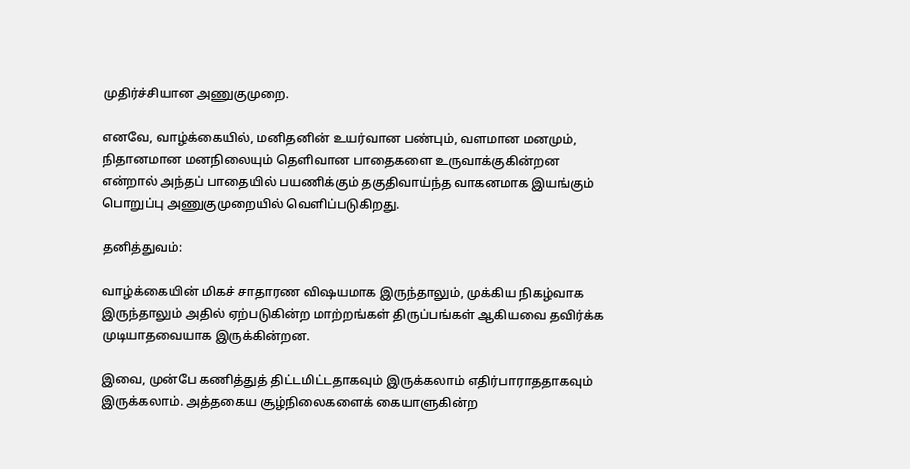முதிர்ச்சியான அணுகுமுறை.

எனவே, வாழ்க்கையில், மனிதனின் உயர்வான பண்பும், வளமான மனமும், நிதானமான மனநிலையும் தெளிவான பாதைகளை உருவாக்குகின்றன என்றால் அந்தப் பாதையில் பயணிக்கும் தகுதிவாய்ந்த வாகனமாக இயங்கும் பொறுப்பு அணுகுமுறையில் வெளிப்படுகிறது.

தனித்துவம்:

வாழ்க்கையின் மிகச் சாதாரண விஷயமாக இருந்தாலும், முக்கிய நிகழ்வாக இருந்தாலும் அதில் ஏற்படுகின்ற மாற்றங்கள் திருப்பங்கள் ஆகியவை தவிர்க்க முடியாதவையாக இருக்கின்றன.

இவை, முன்பே கணித்துத் திட்டமிட்டதாகவும் இருக்கலாம் எதிர்பாராததாகவும் இருக்கலாம். அத்தகைய சூழ்நிலைகளைக் கையாளுகின்ற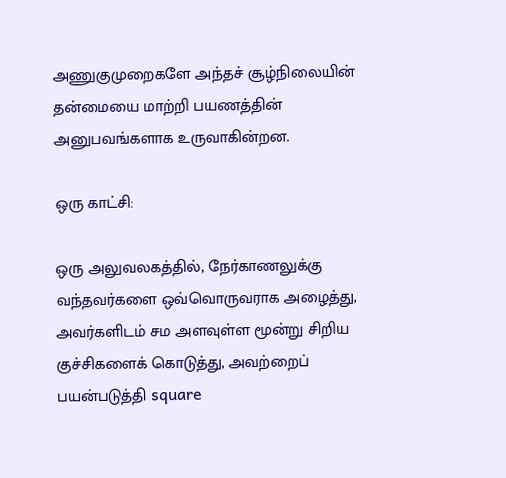அணுகுமுறைகளே அந்தச் சூழ்நிலையின் தன்மையை மாற்றி பயணத்தின் அனுபவங்களாக உருவாகின்றன.

ஒரு காட்சி:

ஒரு அலுவலகத்தில், நேர்காணலுக்கு வந்தவர்களை ஒவ்வொருவராக அழைத்து, அவர்களிடம் சம அளவுள்ள மூன்று சிறிய குச்சிகளைக் கொடுத்து, அவற்றைப் பயன்படுத்தி square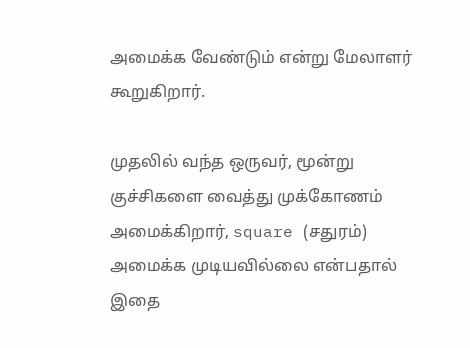அமைக்க வேண்டும் என்று மேலாளர் கூறுகிறார்.

முதலில் வந்த ஒருவர், மூன்று குச்சிகளை வைத்து முக்கோணம் அமைக்கிறார், square (சதுரம்) அமைக்க முடியவில்லை என்பதால் இதை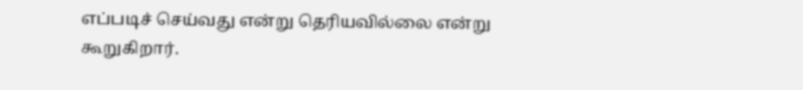எப்படிச் செய்வது என்று தெரியவில்லை என்று கூறுகிறார்.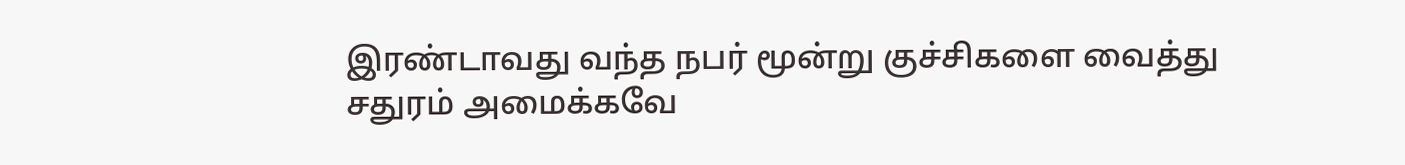இரண்டாவது வந்த நபர் மூன்று குச்சிகளை வைத்து சதுரம் அமைக்கவே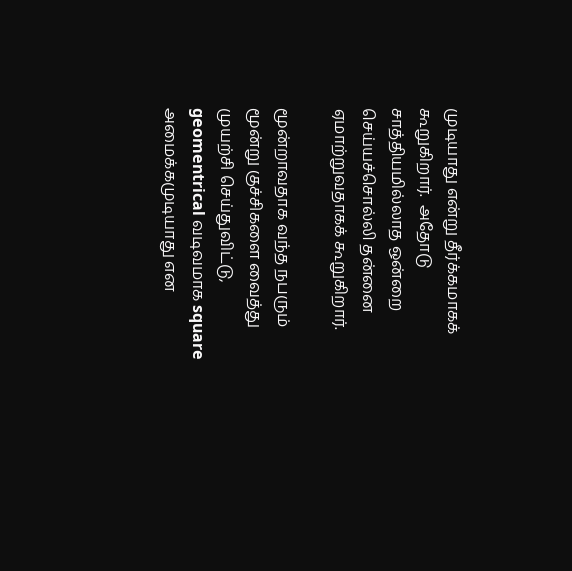முடியாது என்று தீர்க்கமாகக் கூறுகிறார்.  அதோடு சாத்தியமில்லாத ஒன்றை செய்யச்சொல்லி தன்னை ஏமாற்றுவதாகக் கூறுகிறார்.

மூன்றாவதாக வந்த நபரும் மூன்று குச்சிகளை வைத்து முயற்சி செய்துவிட்டு, geomentrical வடிவமாக square அமைக்கமுடியாது என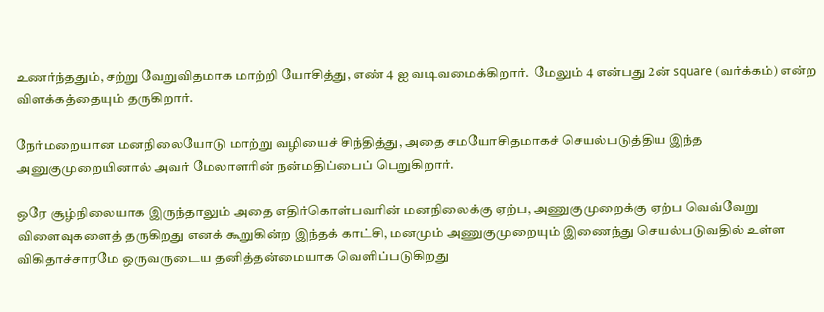உணர்ந்ததும், சற்று வேறுவிதமாக மாற்றி யோசித்து, எண் 4 ஐ வடிவமைக்கிறார்.  மேலும் 4 என்பது 2ன் square (வர்க்கம்) என்ற விளக்கத்தையும் தருகிறார்.

நேர்மறையான மனநிலையோடு மாற்று வழியைச் சிந்தித்து, அதை சமயோசிதமாகச் செயல்படுத்திய இந்த அனுகுமுறையினால் அவர் மேலாளரின் நன்மதிப்பைப் பெறுகிறார்.

ஒரே சூழ்நிலையாக இருந்தாலும் அதை எதிர்கொள்பவரின் மனநிலைக்கு ஏற்ப, அணுகுமுறைக்கு ஏற்ப வெவ்வேறு விளைவுகளைத் தருகிறது எனக் கூறுகின்ற இந்தக் காட்சி, மனமும் அணுகுமுறையும் இணைந்து செயல்படுவதில் உள்ள விகிதாச்சாரமே ஒருவருடைய தனித்தன்மையாக வெளிப்படுகிறது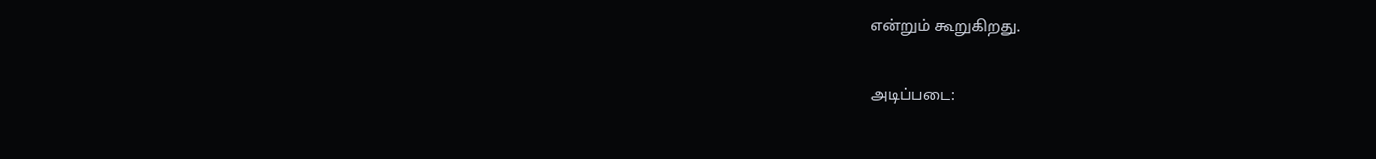என்றும் கூறுகிறது.

அடிப்படை: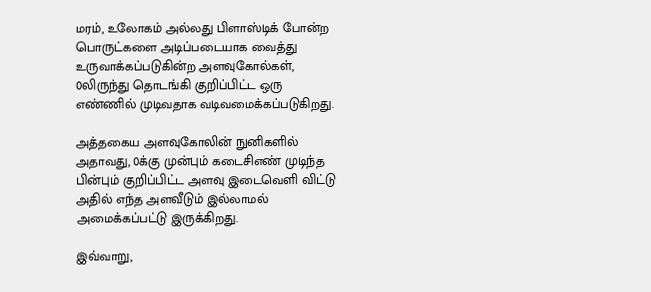மரம், உலோகம் அல்லது பிளாஸ்டிக் போன்ற பொருட்களை அடிப்படையாக வைத்து உருவாக்கப்படுகின்ற அளவுகோல்கள், 0லிருந்து தொடங்கி குறிப்பிட்ட ஒரு எண்ணில் முடிவதாக வடிவமைக்கப்படுகிறது.

அத்தகைய அளவுகோலின் நுனிகளில் அதாவது, 0க்கு முன்பும் கடைசிஎண் முடிந்த பின்பும் குறிப்பிட்ட அளவு இடைவெளி விட்டு அதில் எந்த அளவீடும் இல்லாமல் அமைக்கப்பட்டு இருக்கிறது.

இவ்வாறு,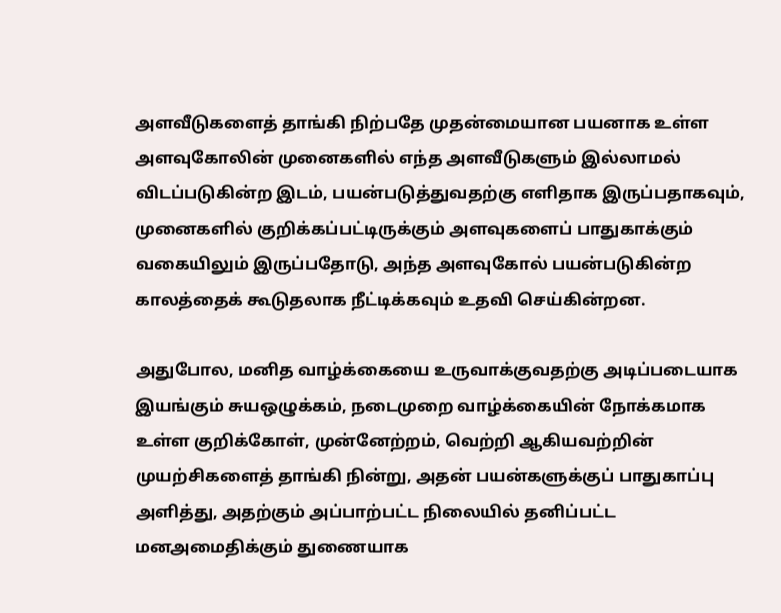அளவீடுகளைத் தாங்கி நிற்பதே முதன்மையான பயனாக உள்ள அளவுகோலின் முனைகளில் எந்த அளவீடுகளும் இல்லாமல் விடப்படுகின்ற இடம், பயன்படுத்துவதற்கு எளிதாக இருப்பதாகவும், முனைகளில் குறிக்கப்பட்டிருக்கும் அளவுகளைப் பாதுகாக்கும் வகையிலும் இருப்பதோடு, அந்த அளவுகோல் பயன்படுகின்ற காலத்தைக் கூடுதலாக நீட்டிக்கவும் உதவி செய்கின்றன.

அதுபோல, மனித வாழ்க்கையை உருவாக்குவதற்கு அடிப்படையாக இயங்கும் சுயஒழுக்கம், நடைமுறை வாழ்க்கையின் நோக்கமாக உள்ள குறிக்கோள், முன்னேற்றம், வெற்றி ஆகியவற்றின் முயற்சிகளைத் தாங்கி நின்று, அதன் பயன்களுக்குப் பாதுகாப்பு அளித்து, அதற்கும் அப்பாற்பட்ட நிலையில் தனிப்பட்ட மனஅமைதிக்கும் துணையாக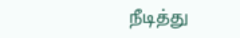நீடித்து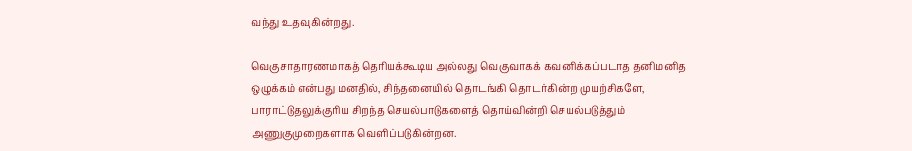வந்து உதவுகின்றது.

வெகுசாதாரணமாகத் தெரியக்கூடிய அல்லது வெகுவாகக் கவனிக்கப்படாத தனிமனித ஒழுக்கம் என்பது மனதில், சிந்தனையில் தொடங்கி தொடர்கின்ற முயற்சிகளே, பாராட்டுதலுக்குரிய சிறந்த செயல்பாடுகளைத் தொய்வின்றி செயல்படுத்தும் அணுகுமுறைகளாக வெளிப்படுகின்றன.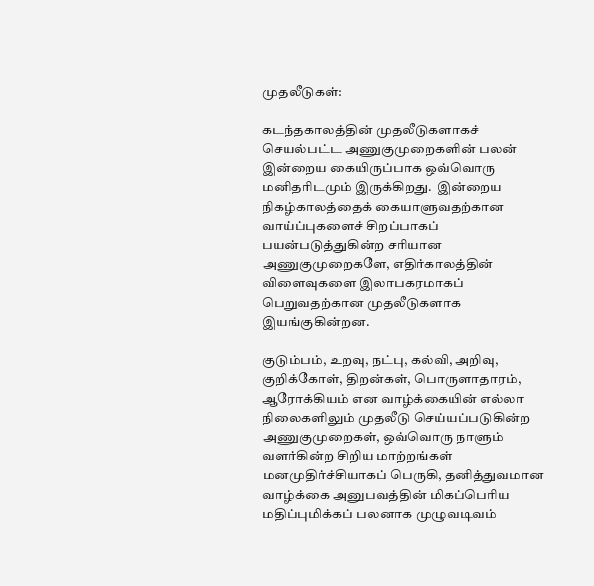முதலீடுகள்:

கடந்தகாலத்தின் முதலீடுகளாகச் செயல்பட்ட அணுகுமுறைகளின் பலன் இன்றைய கையிருப்பாக ஒவ்வொரு மனிதரிடமும் இருக்கிறது.  இன்றைய நிகழ்காலத்தைக் கையாளுவதற்கான வாய்ப்புகளைச் சிறப்பாகப் பயன்படுத்துகின்ற சரியான அணுகுமுறைகளே, எதிர்காலத்தின் விளைவுகளை இலாபகரமாகப் பெறுவதற்கான முதலீடுகளாக இயங்குகின்றன.

குடும்பம், உறவு, நட்பு, கல்வி, அறிவு, குறிக்கோள், திறன்கள், பொருளாதாரம், ஆரோக்கியம் என வாழ்க்கையின் எல்லா நிலைகளிலும் முதலீடு செய்யப்படுகின்ற அணுகுமுறைகள், ஒவ்வொரு நாளும் வளர்கின்ற சிறிய மாற்றங்கள் மனமுதிர்ச்சியாகப் பெருகி, தனித்துவமான வாழ்க்கை அனுபவத்தின் மிகப்பெரிய மதிப்புமிக்கப் பலனாக முழுவடிவம்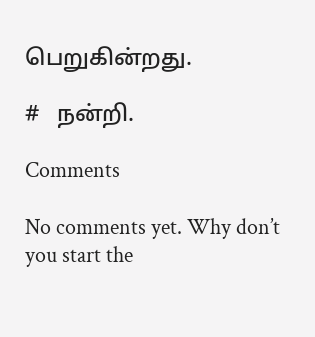பெறுகின்றது.

#   நன்றி.

Comments

No comments yet. Why don’t you start the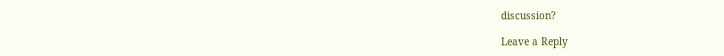discussion?

Leave a Reply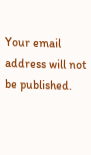Your email address will not be published.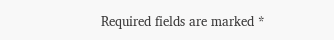Required fields are marked *